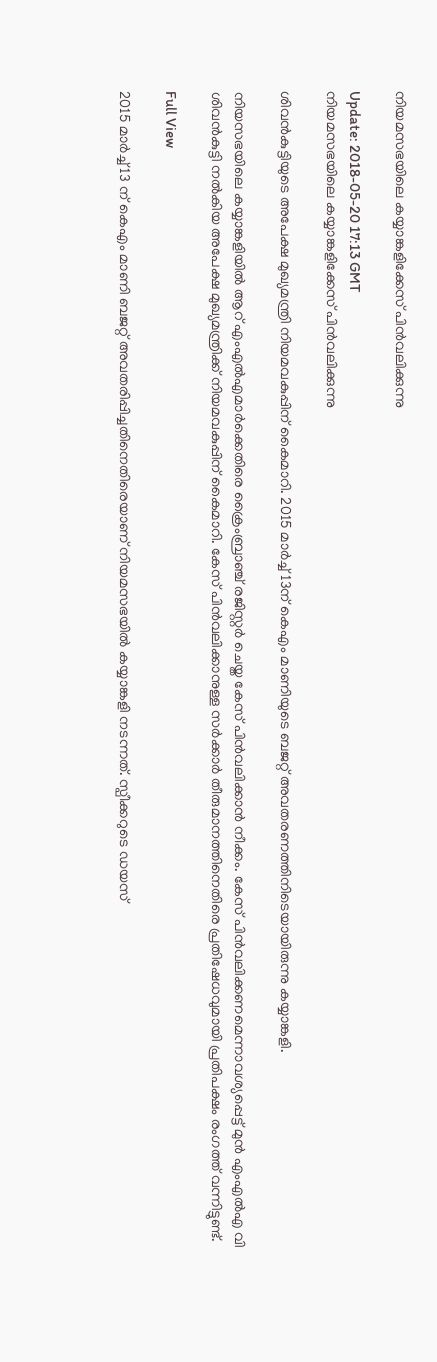നിയമസഭയിലെ കയ്യാങ്കളിക്കേസ് പിന്‍വലിക്കുന്നു

Update: 2018-05-20 17:13 GMT
നിയമസഭയിലെ കയ്യാങ്കളിക്കേസ് പിന്‍വലിക്കുന്നു

ശിവന്‍കുട്ടിയുടെ അപേക്ഷ മുഖ്യമന്ത്രി നിയമവകുപ്പിന് കൈമാറി. 2015 മാര്‍ച്ച് 13ന് കെഎം മാണിയുടെ ബജറ്റ് അവതരണത്തിനിടെയായിരുന്നു കയ്യാങ്കളി.

നിയസഭയിലെ കയ്യാങ്കളിയില്‍ ആറ് എംഎല്‍എമാര്‍ക്കെതിരെ ക്രൈംബ്രാഞ്ച് രജിസ്റ്റര്‍ ചെയ്ത കേസ് പിന്‍വലിക്കാന്‍ നീക്കം. കേസ് പിന്‍വലിക്കണമെന്നാവശ്യപ്പെട്ട് മുന്‍ എംഎല്‍എ വി ശിവന്‍കുട്ടി നല്‍കിയ അപേക്ഷ മുഖ്യമന്ത്രിക്ക് നിയമവകുപ്പിന് കൈമാറി. കേസ് പിന്‍വലിക്കാനുള്ള സര്‍ക്കാര്‍ തീരുമാനത്തിനെതിരെ പ്രതിഷേധവുമായി പ്രതിപക്ഷം രംഗത്ത് വന്നിട്ടുണ്ട്.

Full View

2015 മാര്‍ച്ച് 13 ന് കെഎം മാണി ബജറ്റ് അവതരിപ്പിച്ചതിനെതിരെയാണ് നിയമസഭയില്‍ കയ്യാങ്കളി നടന്നത്. സ്പീക്കറുടെ ഡയസ്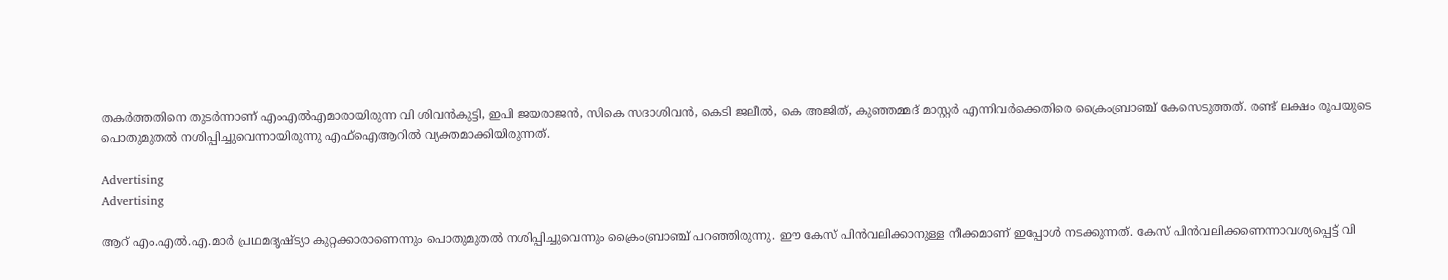തകര്‍ത്തതിനെ തുടര്‍ന്നാണ് എംഎല്‍എമാരായിരുന്ന വി ശിവന്‍കുട്ടി, ഇപി ജയരാജന്‍, സികെ സദാശിവന്‍, കെടി ജലീല്‍, കെ അജിത്, കുഞ്ഞമ്മദ് മാസ്റ്റര്‍ എന്നിവര്‍ക്കെതിരെ ക്രൈംബ്രാഞ്ച് കേസെടുത്തത്. രണ്ട് ലക്ഷം രൂപയുടെ പൊതുമുതല്‍ നശിപ്പിച്ചുവെന്നായിരുന്നു എഫ്‌ഐആറില്‍ വ്യക്തമാക്കിയിരുന്നത്.

Advertising
Advertising

ആറ് എം.എല്‍.എ.മാര്‍ പ്രഥമദൃഷ്ട്യാ കുറ്റക്കാരാണെന്നും പൊതുമുതല്‍ നശിപ്പിച്ചുവെന്നും ക്രൈംബ്രാഞ്ച് പറഞ്ഞിരുന്നു. ഈ കേസ് പിന്‍വലിക്കാനുള്ള നീക്കമാണ് ഇപ്പോള്‍ നടക്കുന്നത്. കേസ് പിന്‍വലിക്കണെന്നാവശ്യപ്പെട്ട് വി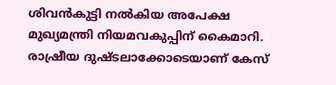ശിവന്‍കുട്ടി നല്‍കിയ അപേക്ഷ മുഖ്യമന്ത്രി നിയമവകുപ്പിന് കൈമാറി. രാഷ്രീയ ദുഷ്ടലാക്കോടെയാണ് കേസ്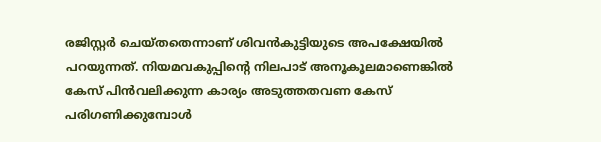രജിസ്റ്റര്‍ ചെയ്തതെന്നാണ് ശിവന്‍കുട്ടിയുടെ അപക്ഷേയില്‍ പറയുന്നത്. നിയമവകുപ്പിന്റെ നിലപാട് അനൂകൂലമാണെങ്കില്‍ കേസ് പിന്‍വലിക്കുന്ന കാര്യം അടുത്തതവണ കേസ് പരിഗണിക്കുമ്പോള്‍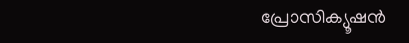പ്രോസിക്യൂഷന്‍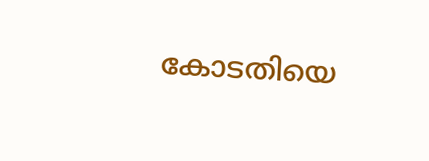കോടതിയെ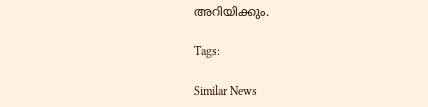അറിയിക്കും.

Tags:

Similar News